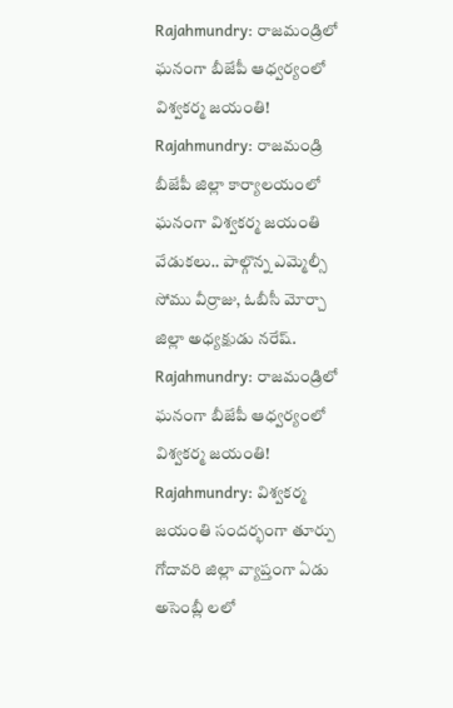Rajahmundry: రాజమండ్రిలో ఘనంగా బీజేపీ ఆధ్వర్యంలో విశ్వకర్మ జయంతి!
Rajahmundry: రాజమండ్రి బీజేపీ జిల్లా కార్యాలయంలో ఘనంగా విశ్వకర్మ జయంతి వేడుకలు.. పాల్గొన్న ఎమ్మెల్సీ సోము వీర్రాజు, ఓబీసీ మోర్చా జిల్లా అధ్యక్షుడు నరేష్.
Rajahmundry: రాజమండ్రిలో ఘనంగా బీజేపీ ఆధ్వర్యంలో విశ్వకర్మ జయంతి!
Rajahmundry: విశ్వకర్మ జయంతి సందర్భంగా తూర్పు గోదావరి జిల్లా వ్యాప్తంగా ఏడు అసెంబ్లీ లలో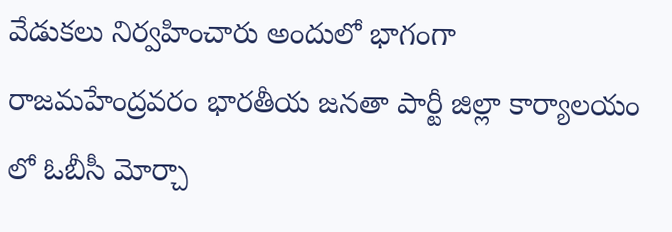వేడుకలు నిర్వహించారు అందులో భాగంగా రాజమహేంద్రవరం భారతీయ జనతా పార్టీ జిల్లా కార్యాలయం లో ఓబీసీ మోర్చా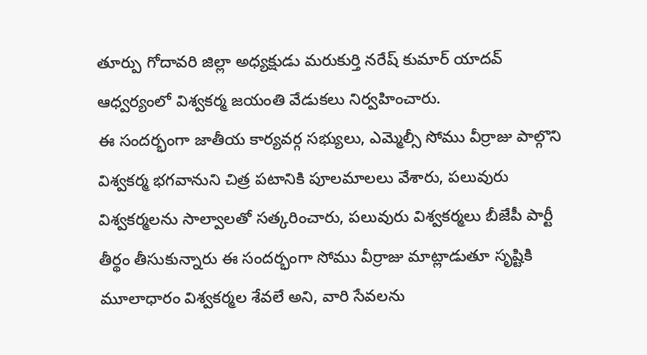తూర్పు గోదావరి జిల్లా అధ్యక్షుడు మరుకుర్తి నరేష్ కుమార్ యాదవ్ ఆధ్వర్యంలో విశ్వకర్మ జయంతి వేడుకలు నిర్వహించారు.
ఈ సందర్భంగా జాతీయ కార్యవర్గ సభ్యులు, ఎమ్మెల్సీ సోము వీర్రాజు పాల్గొని విశ్వకర్మ భగవానుని చిత్ర పటానికి పూలమాలలు వేశారు, పలువురు విశ్వకర్మలను సాల్వాలతో సత్కరించారు, పలువురు విశ్వకర్మలు బీజేపీ పార్టీ తీర్థం తీసుకున్నారు ఈ సందర్భంగా సోము వీర్రాజు మాట్లాడుతూ సృష్టికి మూలాధారం విశ్వకర్మల శేవలే అని, వారి సేవలను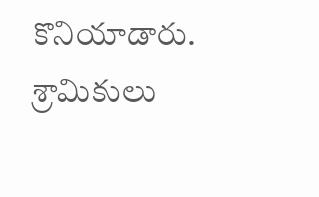కొనియాడారు.
శ్రామికులు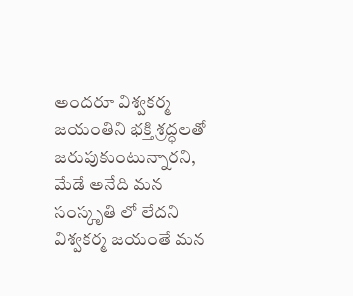అందరూ విశ్వకర్మ జయంతిని భక్తి శ్రద్ధలతో జరుపుకుంటున్నారని, మేడే అనేది మన సంస్కృతి లో లేదని విశ్వకర్మ జయంతే మన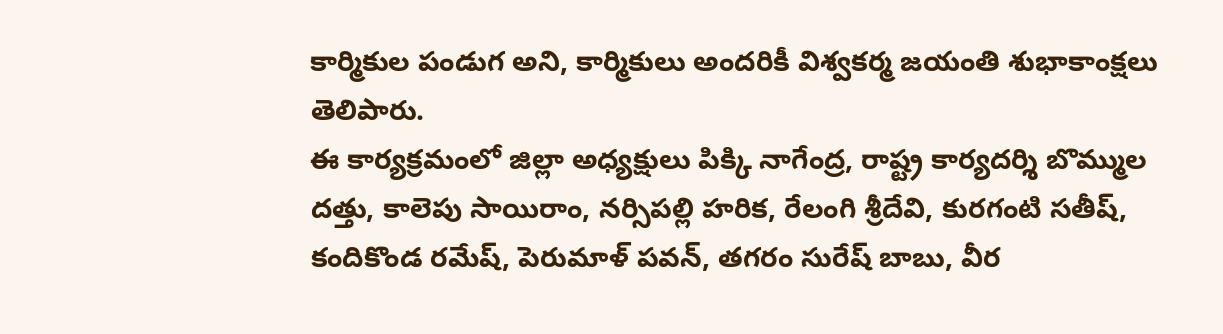కార్మికుల పండుగ అని, కార్మికులు అందరికీ విశ్వకర్మ జయంతి శుభాకాంక్షలు తెలిపారు.
ఈ కార్యక్రమంలో జిల్లా అధ్యక్షులు పిక్కి నాగేంద్ర, రాష్ట్ర కార్యదర్శి బొమ్ముల దత్తు, కాలెపు సాయిరాం, నర్సిపల్లి హరిక, రేలంగి శ్రీదేవి, కురగంటి సతీష్, కందికొండ రమేష్, పెరుమాళ్ పవన్, తగరం సురేష్ బాబు, వీర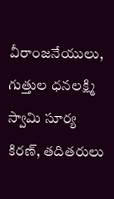వీరాంజనేయులు, గుత్తుల ధనలక్ష్మి స్వామి సూర్య కిరణ్, తదితరులు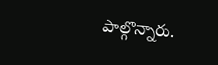పాల్గొన్నారు.